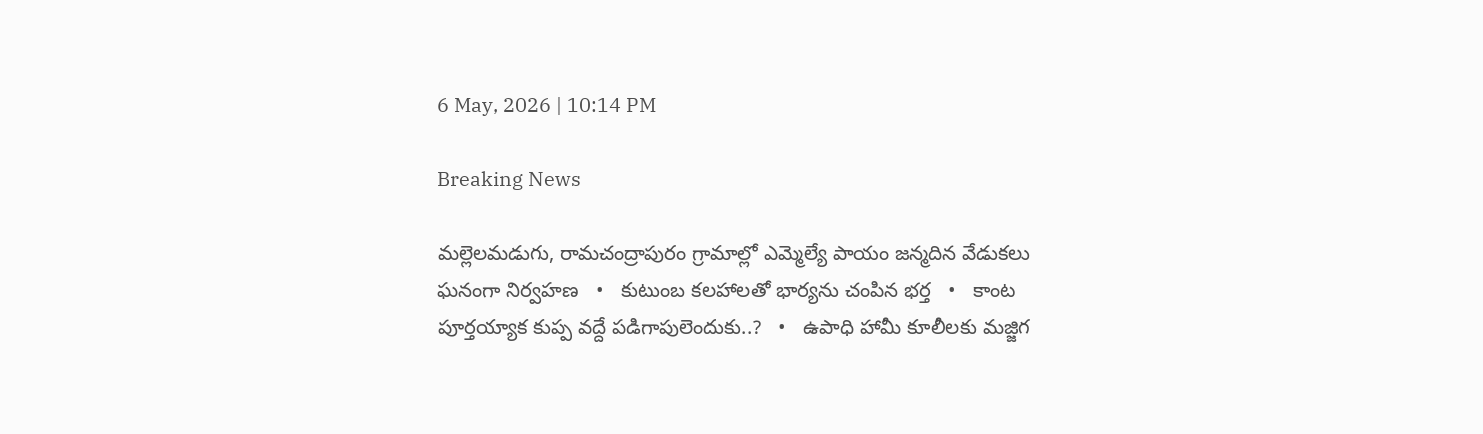6 May, 2026 | 10:14 PM

Breaking News

మల్లెలమడుగు, రామచంద్రాపురం గ్రామాల్లో ఎమ్మెల్యే పాయం జన్మదిన వేడుకలు ఘనంగా నిర్వహణ   •   కుటుంబ కలహాలతో భార్యను చంపిన భర్త   •   కాంట పూర్తయ్యాక కుప్ప వద్దే పడిగాపులెందుకు..?   •   ఉపాధి హామీ కూలీలకు మజ్జిగ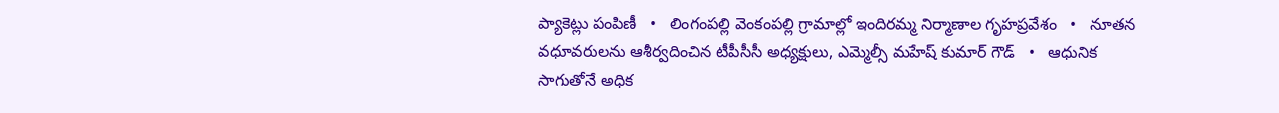ప్యాకెట్లు పంపిణీ   •   లింగంపల్లి వెంకంపల్లి గ్రామాల్లో ఇందిరమ్మ నిర్మాణాల గృహప్రవేశం   •   నూతన వధూవరులను ఆశీర్వదించిన టీపీసీసీ అధ్యక్షులు, ఎమ్మెల్సీ మహేష్ కుమార్ గౌడ్   •   ఆధునిక సాగుతోనే అధిక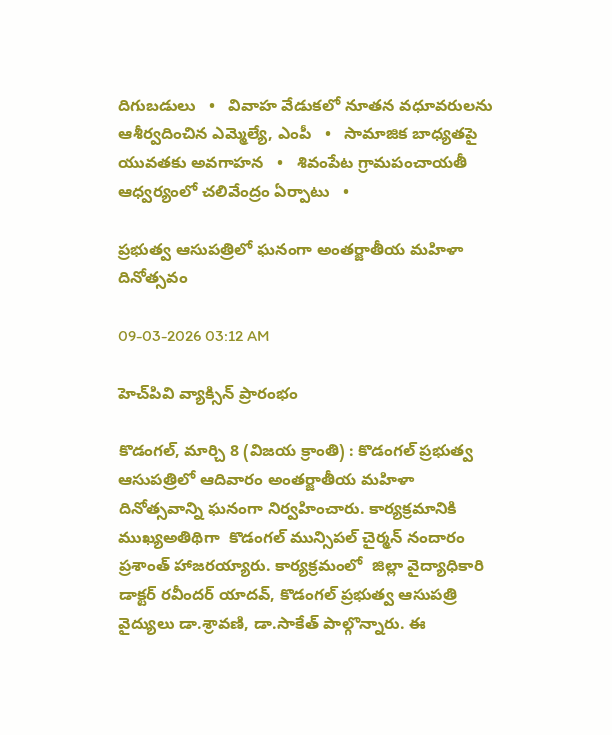దిగుబడులు   •   వివాహ వేడుకలో నూతన వధూవరులను ఆశీర్వదించిన ఎమ్మెల్యే, ఎంపీ   •   సామాజిక బాధ్యతపై యువతకు అవగాహన   •   శివంపేట గ్రామపంచాయతీ ఆధ్వర్యంలో చలివేంద్రం ఏర్పాటు   •

ప్రభుత్వ ఆసుపత్రిలో ఘనంగా అంతర్జాతీయ మహిళా దినోత్సవం

09-03-2026 03:12 AM

హెచ్‌పివి వ్యాక్సిన్ ప్రారంభం

కొడంగల్, మార్చి 8 (విజయ క్రాంతి) : కొడంగల్ ప్రభుత్వ ఆసుపత్రిలో ఆదివారం అంతర్జాతీయ మహిళా దినోత్సవాన్ని ఘనంగా నిర్వహించారు. కార్యక్రమానికి ముఖ్యఅతిథిగా  కొడంగల్ మున్సిపల్ చైర్మన్ నందారం ప్రశాంత్ హాజరయ్యారు. కార్యక్రమంలో  జిల్లా వైద్యాధికారి డాక్టర్ రవీందర్ యాదవ్, కొడంగల్ ప్రభుత్వ ఆసుపత్రి వైద్యులు డా.శ్రావణి, డా.సాకేత్ పాల్గొన్నారు. ఈ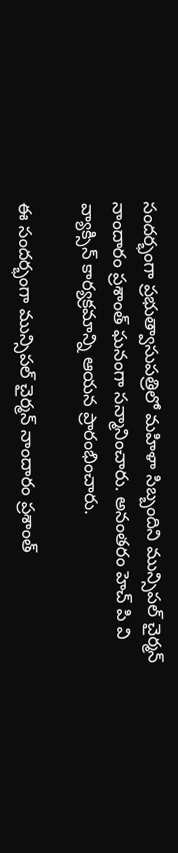సందర్భంగా ప్రభుత్వాసుపత్రిలో మహిళా సిబ్బందిని మున్సిపల్ చైర్మన్ నాందారం ప్రశాంత్ ఘనంగా సన్మానించారు. అనంతరం హెచ్ పి వి వ్యాక్సిన్ కార్యక్రమాన్ని ఆయన ప్రారంభించారు.

ఈ సందర్భంగా మున్సిపల్ చైర్మన్ నాందారం ప్రశాంత్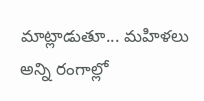మాట్లాడుతూ... మహిళలు అన్ని రంగాల్లో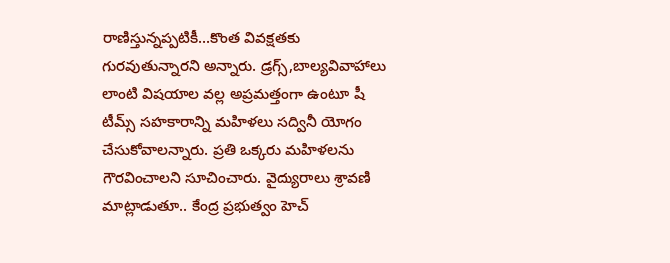రాణిస్తున్నప్పటికీ...కొంత వివక్షతకు గురవుతున్నారని అన్నారు. డ్రగ్స్,బాల్యవివాహాలు లాంటి విషయాల వల్ల అప్రమత్తంగా ఉంటూ షీ టీమ్స్ సహకారాన్ని మహిళలు సద్వినీ యోగం చేసుకోవాలన్నారు. ప్రతి ఒక్కరు మహిళలను గౌరవించాలని సూచించారు. వైద్యురాలు శ్రావణి మాట్లాడుతూ.. కేంద్ర ప్రభుత్వం హెచ్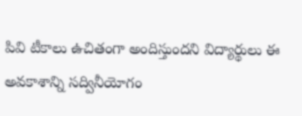పివి టీకాలు ఉచితంగా అందిస్తుందని విద్యార్థులు ఈ అవకాశాన్ని సద్వినీయోగం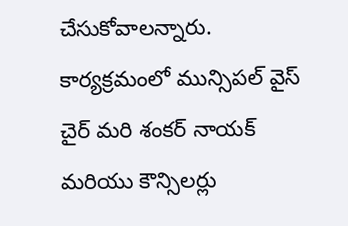చేసుకోవాలన్నారు. కార్యక్రమంలో మున్సిపల్ వైస్ చైర్ మరి శంకర్ నాయక్ మరియు కౌన్సిలర్లు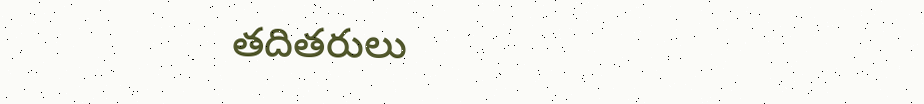తదితరులు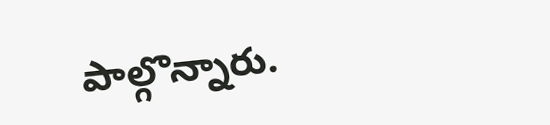పాల్గొన్నారు.